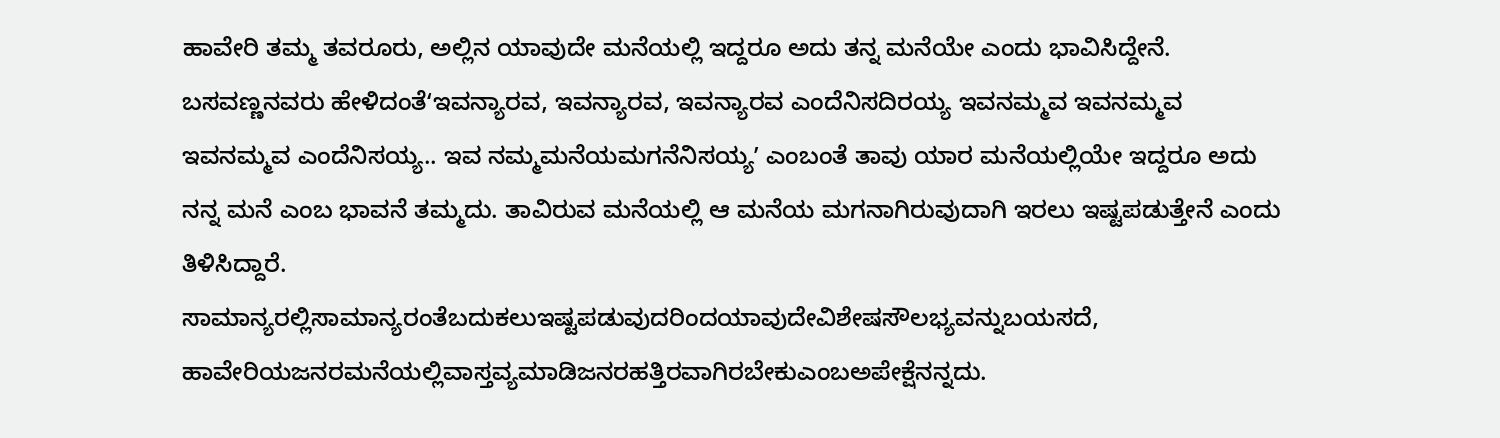ಹಾವೇರಿ ತಮ್ಮ ತವರೂರು, ಅಲ್ಲಿನ ಯಾವುದೇ ಮನೆಯಲ್ಲಿ ಇದ್ದರೂ ಅದು ತನ್ನ ಮನೆಯೇ ಎಂದು ಭಾವಿಸಿದ್ದೇನೆ. ಬಸವಣ್ಣನವರು ಹೇಳಿದಂತೆʻಇವನ್ಯಾರವ, ಇವನ್ಯಾರವ, ಇವನ್ಯಾರವ ಎಂದೆನಿಸದಿರಯ್ಯ ಇವನಮ್ಮವ ಇವನಮ್ಮವ ಇವನಮ್ಮವ ಎಂದೆನಿಸಯ್ಯ.. ಇವ ನಮ್ಮಮನೆಯಮಗನೆನಿಸಯ್ಯʼ ಎಂಬಂತೆ ತಾವು ಯಾರ ಮನೆಯಲ್ಲಿಯೇ ಇದ್ದರೂ ಅದು ನನ್ನ ಮನೆ ಎಂಬ ಭಾವನೆ ತಮ್ಮದು. ತಾವಿರುವ ಮನೆಯಲ್ಲಿ ಆ ಮನೆಯ ಮಗನಾಗಿರುವುದಾಗಿ ಇರಲು ಇಷ್ಟಪಡುತ್ತೇನೆ ಎಂದು ತಿಳಿಸಿದ್ದಾರೆ.
ಸಾಮಾನ್ಯರಲ್ಲಿಸಾಮಾನ್ಯರಂತೆಬದುಕಲುಇಷ್ಟಪಡುವುದರಿಂದಯಾವುದೇವಿಶೇಷಸೌಲಭ್ಯವನ್ನುಬಯಸದೆ, ಹಾವೇರಿಯಜನರಮನೆಯಲ್ಲಿವಾಸ್ತವ್ಯಮಾಡಿಜನರಹತ್ತಿರವಾಗಿರಬೇಕುಎಂಬಅಪೇಕ್ಷೆನನ್ನದು.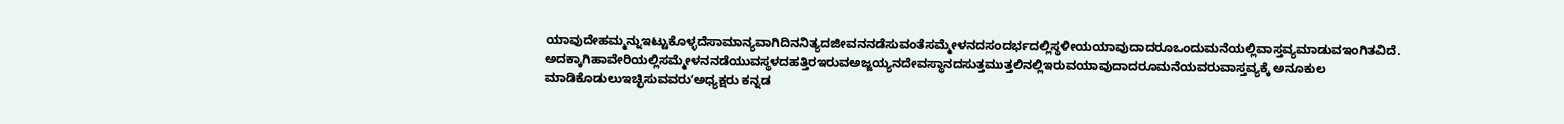ಯಾವುದೇಹಮ್ಮನ್ನುಇಟ್ಟುಕೊಳ್ಳದೆಸಾಮಾನ್ಯವಾಗಿದಿನನಿತ್ಯದಜೀವನನಡೆಸುವಂತೆಸಮ್ಮೇಳನದಸಂದರ್ಭದಲ್ಲಿಸ್ಥಳೀಯಯಾವುದಾದರೂಒಂದುಮನೆಯಲ್ಲಿವಾಸ್ತವ್ಯಮಾಡುವಇಂಗಿತವಿದೆ. ಅದಕ್ಕಾಗಿಹಾವೇರಿಯಲ್ಲಿಸಮ್ಮೇಳನನಡೆಯುವಸ್ಥಳದಹತ್ತಿರಇರುವಅಜ್ಜಯ್ಯನದೇವಸ್ಥಾನದಸುತ್ತಮುತ್ತಲಿನಲ್ಲಿಇರುವಯಾವುದಾದರೂಮನೆಯವರುವಾಸ್ತವ್ಯಕ್ಕೆ ಅನೂಕುಲ ಮಾಡಿಕೊಡುಲುಇಚ್ಛಿಸುವವರುʻಅಧ್ಯಕ್ಷರು ಕನ್ನಡ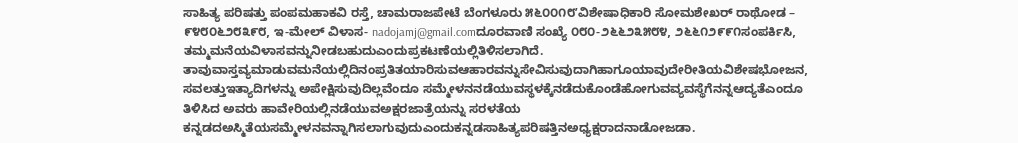ಸಾಹಿತ್ಯ ಪರಿಷತ್ತು ಪಂಪಮಹಾಕವಿ ರಸ್ತೆ, ಚಾಮರಾಜಪೇಟೆ ಬೆಂಗಳೂರು ೫೬೦೦೧೮ʼವಿಶೇಷಾಧಿಕಾರಿ ಸೋಮಶೇಖರ್ ರಾಥೋಡ – ೯೪೮೦೬೨೮೩೯೮, ಇ-ಮೇಲ್ ವಿಳಾಸ- nadojamj@gmail.comದೂರವಾಣಿ ಸಂಖ್ಯೆ ೦೮೦-೨೬೬೨೩೫೮೪, ೨೬೬೧೨೯೯೧ಸಂಪರ್ಕಿಸಿ, ತಮ್ಮಮನೆಯವಿಳಾಸವನ್ನುನೀಡಬಹುದುಎಂದುಪ್ರಕಟಣೆಯಲ್ಲಿತಿಳಿಸಲಾಗಿದೆ.
ತಾವುವಾಸ್ತವ್ಯಮಾಡುವಮನೆಯಲ್ಲಿದಿನಂಪ್ರತಿತಯಾರಿಸುವಆಹಾರವನ್ನುಸೇವಿಸುವುದಾಗಿಹಾಗೂಯಾವುದೇರೀತಿಯವಿಶೇಷಭೋಜನ, ಸವಲತ್ತುಇತ್ಯಾದಿಗಳನ್ನು ಅಪೇಕ್ಷಿಸುವುದಿಲ್ಲವೆಂದೂ ಸಮ್ಮೇಳನನಡೆಯುವಸ್ಥಳಕ್ಕೆನಡೆದುಕೊಂಡೆಹೋಗುವವ್ಯವಸ್ಥೆಗೆನನ್ನಆದ್ಯತೆಎಂದೂ ತಿಳಿಸಿದ ಅವರು ಹಾವೇರಿಯಲ್ಲಿನಡೆಯುವಅಕ್ಷರಜಾತ್ರೆಯನ್ನು ಸರಳತೆಯ ಕನ್ನಡದಅಸ್ಮಿತೆಯಸಮ್ಮೇಳನವನ್ನಾಗಿಸಲಾಗುವುದುಎಂದುಕನ್ನಡಸಾಹಿತ್ಯಪರಿಷತ್ತಿನಅಧ್ಯಕ್ಷರಾದನಾಡೋಜಡಾ.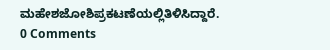ಮಹೇಶಜೋಶಿಪ್ರಕಟಣೆಯಲ್ಲಿತಿಳಿಸಿದ್ದಾರೆ.
0 Comments